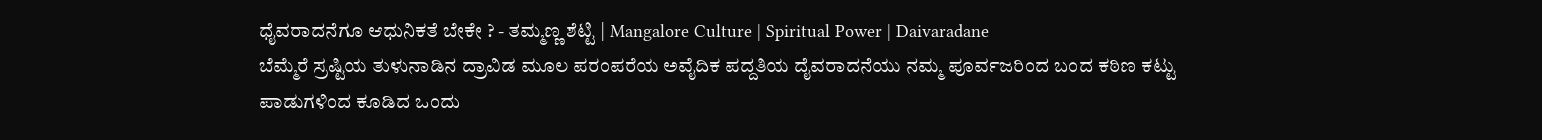ಧೈವರಾದನೆಗೂ ಆಧುನಿಕತೆ ಬೇಕೇ ? - ತಮ್ಮಣ್ಣ ಶೆಟ್ಟಿ | Mangalore Culture | Spiritual Power | Daivaradane
ಬೆಮ್ಮೆರೆ ಸ್ರಷ್ಟಿಯ ತುಳುನಾಡಿನ ದ್ರಾವಿಡ ಮೂಲ ಪರಂಪರೆಯ ಅವೈದಿಕ ಪದ್ದತಿಯ ದೈವರಾದನೆಯು ನಮ್ಮ ಪೂರ್ವಜರಿಂದ ಬಂದ ಕಠಿಣ ಕಟ್ಟು ಪಾಡುಗಳಿಂದ ಕೂಡಿದ ಒಂದು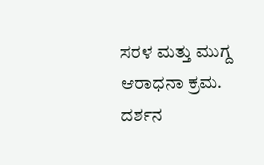ಸರಳ ಮತ್ತು ಮುಗ್ದ ಆರಾಧನಾ ಕ್ರಮ. ದರ್ಶನ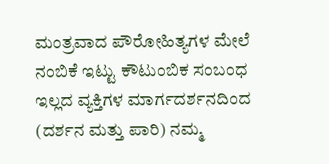ಮಂತ್ರವಾದ ಪೌರೋಹಿತ್ಯಗಳ ಮೇಲೆ ನಂಬಿಕೆ ಇಟ್ಟು ಕೌಟುಂಬಿಕ ಸಂಬಂಧ ಇಲ್ಲದ ವ್ಯಕ್ತಿಗಳ ಮಾರ್ಗದರ್ಶನದಿಂದ (ದರ್ಶನ ಮತ್ತು ಪಾರಿ) ನಮ್ಮ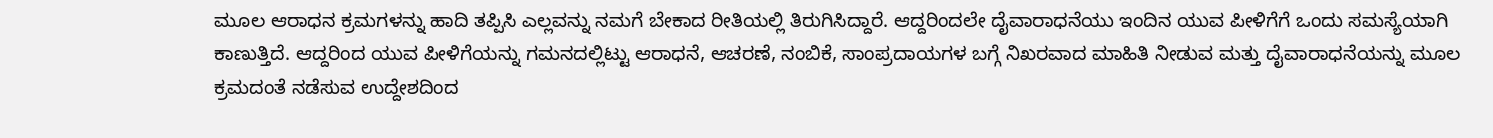ಮೂಲ ಆರಾಧನ ಕ್ರಮಗಳನ್ನು ಹಾದಿ ತಪ್ಪಿಸಿ ಎಲ್ಲವನ್ನು ನಮಗೆ ಬೇಕಾದ ರೀತಿಯಲ್ಲಿ ತಿರುಗಿಸಿದ್ದಾರೆ. ಆದ್ದರಿಂದಲೇ ದೈವಾರಾಧನೆಯು ಇಂದಿನ ಯುವ ಪೀಳಿಗೆಗೆ ಒಂದು ಸಮಸ್ಯೆಯಾಗಿ ಕಾಣುತ್ತಿದೆ. ಆದ್ದರಿಂದ ಯುವ ಪೀಳಿಗೆಯನ್ನು ಗಮನದಲ್ಲಿಟ್ಟು ಆರಾಧನೆ, ಆಚರಣೆ, ನಂಬಿಕೆ, ಸಾಂಪ್ರದಾಯಗಳ ಬಗ್ಗೆ ನಿಖರವಾದ ಮಾಹಿತಿ ನೀಡುವ ಮತ್ತು ದೈವಾರಾಧನೆಯನ್ನು ಮೂಲ ಕ್ರಮದಂತೆ ನಡೆಸುವ ಉದ್ದೇಶದಿಂದ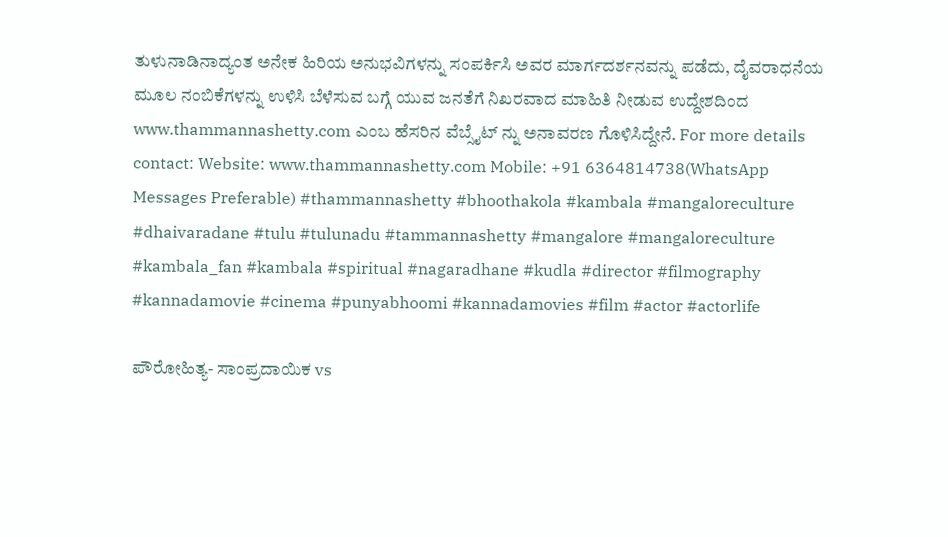ತುಳುನಾಡಿನಾದ್ಯಂತ ಅನೇಕ ಹಿರಿಯ ಅನುಭವಿಗಳನ್ನು ಸಂಪರ್ಕಿಸಿ ಅವರ ಮಾರ್ಗದರ್ಶನವನ್ನು ಪಡೆದು, ದೈವರಾಧನೆಯ ಮೂಲ ನಂಬಿಕೆಗಳನ್ನು ಉಳಿಸಿ ಬೆಳೆಸುವ ಬಗ್ಗೆ ಯುವ ಜನತೆಗೆ ನಿಖರವಾದ ಮಾಹಿತಿ ನೀಡುವ ಉದ್ದೇಶದಿಂದ www.thammannashetty.com ಎಂಬ ಹೆಸರಿನ ವೆಬ್ಸೈಟ್ ನ್ನು ಅನಾವರಣ ಗೊಳಿಸಿದ್ದೇನೆ. For more details contact: Website: www.thammannashetty.com Mobile: +91 6364814738(WhatsApp Messages Preferable) #thammannashetty #bhoothakola #kambala #mangaloreculture #dhaivaradane #tulu #tulunadu #tammannashetty #mangalore #mangaloreculture #kambala_fan #kambala #spiritual #nagaradhane #kudla #director #filmography #kannadamovie #cinema #punyabhoomi #kannadamovies #film #actor #actorlife

ಪೌರೋಹಿತ್ಯ- ಸಾಂಪ್ರದಾಯಿಕ vs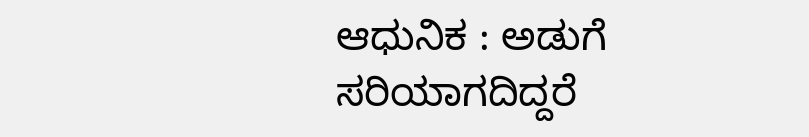ಆಧುನಿಕ : ಅಡುಗೆ ಸರಿಯಾಗದಿದ್ದರೆ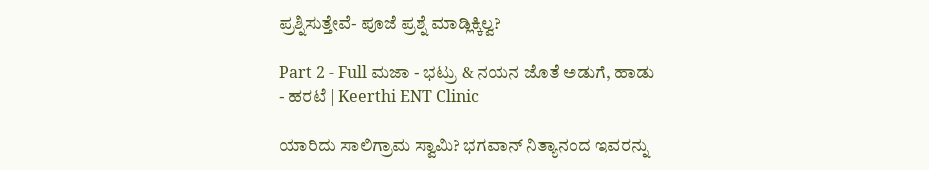ಪ್ರಶ್ನಿಸುತ್ತೇವೆ- ಪೂಜೆ ಪ್ರಶ್ನೆ ಮಾಡ್ಲಿಕ್ಕಿಲ್ವ?

Part 2 - Full ಮಜಾ - ಭಟ್ರು & ನಯನ ಜೊತೆ ಅಡುಗೆ, ಹಾಡು - ಹರಟೆ | Keerthi ENT Clinic

ಯಾರಿದು ಸಾಲಿಗ್ರಾಮ ಸ್ವಾಮಿ? ಭಗವಾನ್ ನಿತ್ಯಾನಂದ ಇವರನ್ನು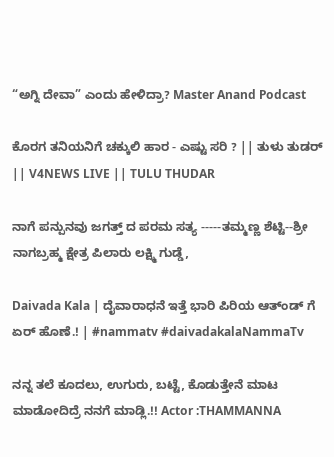“ಅಗ್ನಿ ದೇವಾ” ಎಂದು ಹೇಳಿದ್ರಾ? Master Anand Podcast

ಕೊರಗ ತನಿಯನಿಗೆ ಚಕ್ಕುಲಿ ಹಾರ - ಎಷ್ಟು ಸರಿ ? || ತುಳು ತುಡರ್ || V4NEWS LIVE || TULU THUDAR

ನಾಗೆ ಪನ್ಪುನವು ಜಗತ್ತ್ ದ ಪರಮ ಸತ್ಯ -----ತಮ್ಮಣ್ಣ ಶೆಟ್ಟಿ--ಶ್ರೀ ನಾಗಬ್ರಹ್ಮ ಕ್ಷೇತ್ರ ಪಿಲಾರು ಲಕ್ಷ್ಮಿ ಗುಡ್ಡೆ,

Daivada Kala | ದೈವಾರಾಧನೆ ಇತ್ತೆ ಭಾರಿ ಪಿರಿಯ ಆತ್ಂಡ್ ಗೆ ಏರ್ ಹೊಣೆ.! | #nammatv #daivadakalaNammaTv

ನನ್ನ ತಲೆ ಕೂದಲು, ಉಗುರು, ಬಟ್ಟೆ, ಕೊಡುತ್ತೇನೆ ಮಾಟ ಮಾಡೋದಿದ್ರೆ ನನಗೆ ಮಾಡ್ಲಿ.!! Actor :THAMMANNA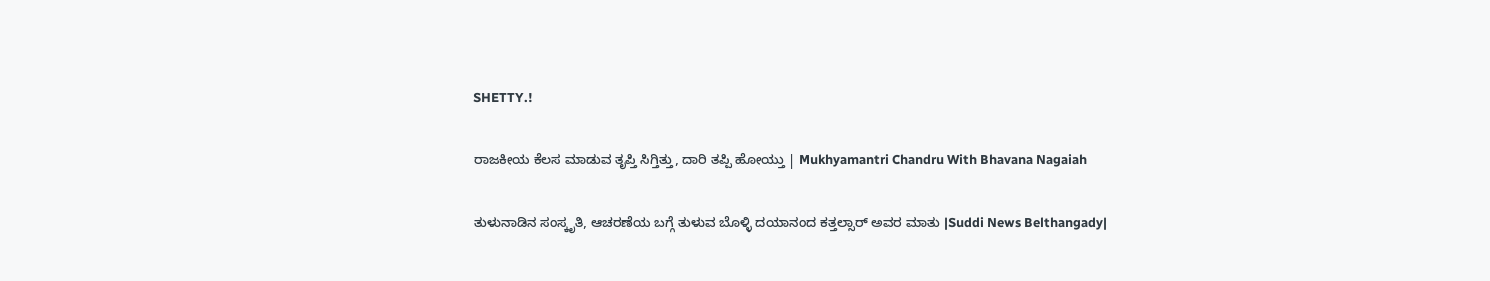SHETTY.!

ರಾಜಕೀಯ ಕೆಲಸ ಮಾಡುವ ತೃಪ್ತಿ ಸಿಗ್ತಿತ್ತು, ದಾರಿ ತಪ್ಪಿ ಹೋಯ್ತು | Mukhyamantri Chandru With Bhavana Nagaiah

ತುಳುನಾಡಿನ ಸಂಸ್ಕೃತಿ, ಆಚರಣೆಯ ಬಗ್ಗೆ ತುಳುವ ಬೊಳ್ಳಿ ದಯಾನಂದ ಕತ್ತಲ್ಸಾರ್ ಅವರ ಮಾತು |Suddi News Belthangady|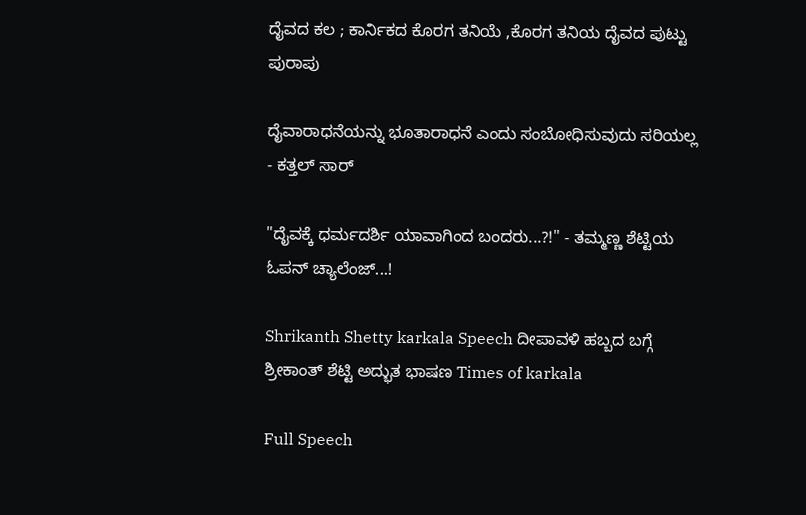ದೈವದ ಕಲ ; ಕಾರ್ನಿಕದ ಕೊರಗ ತನಿಯೆ ,ಕೊರಗ ತನಿಯ ದೈವದ ಪುಟ್ಟು ಪುರಾಪು

ದೈವಾರಾಧನೆಯನ್ನು ಭೂತಾರಾಧನೆ ಎಂದು ಸಂಬೋಧಿಸುವುದು ಸರಿಯಲ್ಲ - ಕತ್ತಲ್ ಸಾರ್

"ದೈವಕ್ಕೆ ಧರ್ಮದರ್ಶಿ ಯಾವಾಗಿಂದ ಬಂದರು...?!" - ತಮ್ಮಣ್ಣ ಶೆಟ್ಟಿಯ ಓಪನ್ ಚ್ಯಾಲೆಂಜ್...!

Shrikanth Shetty karkala Speech ದೀಪಾವಳಿ ಹಬ್ಬದ ಬಗ್ಗೆ ಶ್ರೀಕಾಂತ್ ಶೆಟ್ಟಿ ಅದ್ಭುತ ಭಾಷಣ Times of karkala

Full Speech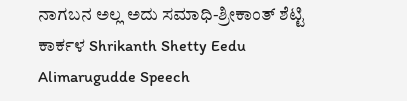ನಾಗಬನ ಅಲ್ಲ ಅದು ಸಮಾಧಿ-ಶ್ರೀಕಾಂತ್ ಶೆಟ್ಟಿ ಕಾರ್ಕಳ Shrikanth Shetty Eedu Alimarugudde Speech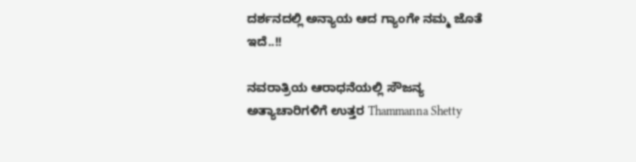ದರ್ಶನದಲ್ಲಿ ಅನ್ಯಾಯ ಆದ ಗ್ಯಾಂಗೇ ನಮ್ಮ ಜೊತೆ ಇದೆ..!!

ನವರಾತ್ರಿಯ ಆರಾಧನೆಯಲ್ಲಿ ಸೌಜನ್ಯ ಅತ್ಯಾಚಾರಿಗಳಿಗೆ ಉತ್ತರ Thammanna Shetty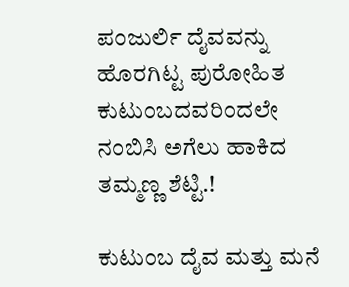ಪಂಜುರ್ಲಿ ದೈವವನ್ನು ಹೊರಗಿಟ್ಟ ಪುರೋಹಿತ ಕುಟುಂಬದವರಿಂದಲೇ ನಂಬಿಸಿ ಅಗೆಲು ಹಾಕಿದ ತಮ್ಮಣ್ಣ ಶೆಟ್ಟಿ.!

ಕುಟುಂಬ ದೈವ ಮತ್ತು ಮನೆ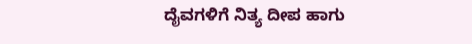ದೈವಗಳಿಗೆ ನಿತ್ಯ ದೀಪ ಹಾಗು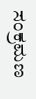ಸಂಕ್ರಮಣ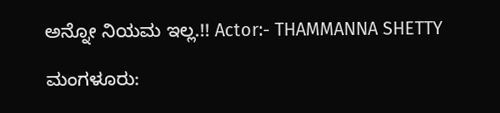ಅನ್ನೋ ನಿಯಮ ಇಲ್ಲ.!! Actor:- THAMMANNA SHETTY

ಮಂಗಳೂರು: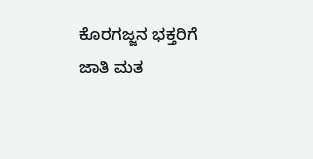ಕೊರಗಜ್ಜನ ಭಕ್ತರಿಗೆ ಜಾತಿ ಮತ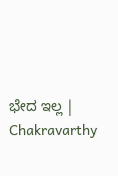ಭೇದ ಇಲ್ಲ | Chakravarthy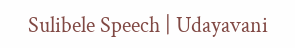Sulibele Speech | Udayavani